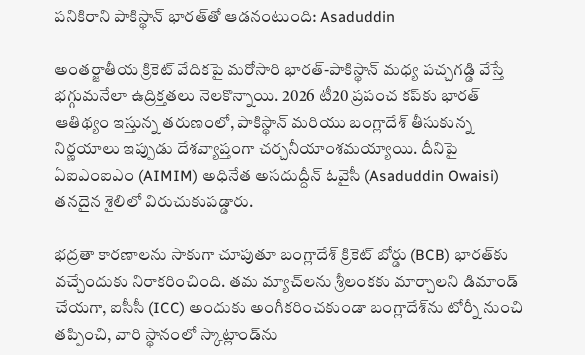పనికిరాని పాకిస్థాన్ భారత్‌తో ఆడనంటుంది: Asaduddin

అంతర్జాతీయ క్రికెట్ వేదికపై మరోసారి భారత్-పాకిస్థాన్ మధ్య పచ్చగడ్డి వేస్తే భగ్గుమనేలా ఉద్రిక్తతలు నెలకొన్నాయి. 2026 టీ20 ప్రపంచ కప్‌కు భారత్ ఆతిథ్యం ఇస్తున్న తరుణంలో, పాకిస్థాన్ మరియు బంగ్లాదేశ్ తీసుకున్న నిర్ణయాలు ఇప్పుడు దేశవ్యాప్తంగా చర్చనీయాంశమయ్యాయి. దీనిపై ఏఐఎంఐఎం (AIMIM) అధినేత అసదుద్దీన్ ఓవైసీ (Asaduddin Owaisi) తనదైన శైలిలో విరుచుకుపడ్డారు.

భద్రతా కారణాలను సాకుగా చూపుతూ బంగ్లాదేశ్ క్రికెట్ బోర్డు (BCB) భారత్‌కు వచ్చేందుకు నిరాకరించింది. తమ మ్యాచ్‌లను శ్రీలంకకు మార్చాలని డిమాండ్ చేయగా, ఐసీసీ (ICC) అందుకు అంగీకరించకుండా బంగ్లాదేశ్‌ను టోర్నీ నుంచి తప్పించి, వారి స్థానంలో స్కాట్లాండ్‌ను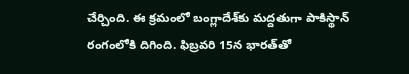చేర్చింది. ఈ క్రమంలో బంగ్లాదేశ్‌కు మద్దతుగా పాకిస్థాన్ రంగంలోకి దిగింది. ఫిబ్రవరి 15న భారత్‌తో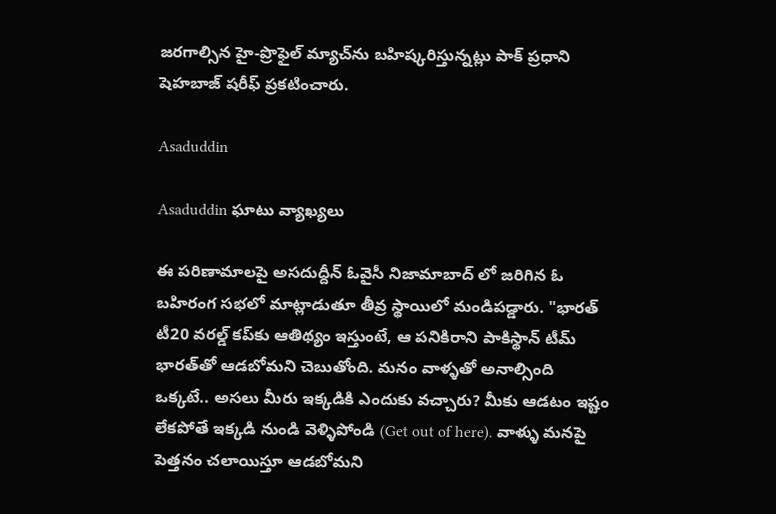జరగాల్సిన హై-ప్రొఫైల్ మ్యాచ్‌ను బహిష్కరిస్తున్నట్లు పాక్ ప్రధాని షెహబాజ్ షరీఫ్ ప్రకటించారు.

Asaduddin

Asaduddin ఘాటు వ్యాఖ్యలు

ఈ పరిణామాలపై అసదుద్దీన్ ఓవైసీ నిజామాబాద్ లో జరిగిన ఓ బహిరంగ సభలో మాట్లాడుతూ తీవ్ర స్థాయిలో మండిపడ్డారు. "భారత్ టీ20 వరల్డ్ కప్‌కు ఆతిథ్యం ఇస్తుంటే, ఆ పనికిరాని పాకిస్థాన్ టీమ్ భారత్‌తో ఆడబోమని చెబుతోంది. మనం వాళ్ళతో అనాల్సింది ఒక్కటే.. అసలు మీరు ఇక్కడికి ఎందుకు వచ్చారు? మీకు ఆడటం ఇష్టం లేకపోతే ఇక్కడి నుండి వెళ్ళిపోండి (Get out of here). వాళ్ళు మనపై పెత్తనం చలాయిస్తూ ఆడబోమని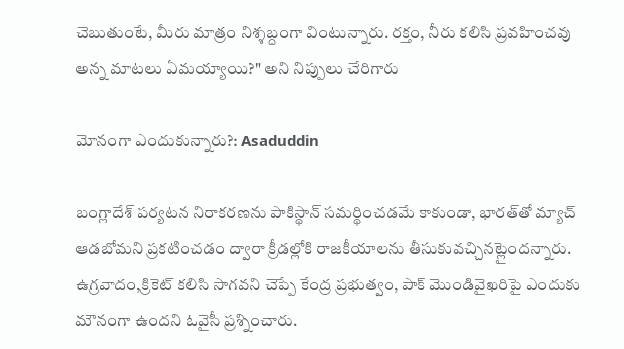చెబుతుంటే, మీరు మాత్రం నిశ్శబ్దంగా వింటున్నారు. రక్తం, నీరు కలిసి ప్రవహించవు అన్న మాటలు ఏమయ్యాయి?" అని నిప్పులు చేరిగారు

మోనంగా ఎందుకున్నారు?: Asaduddin

బంగ్లాదేశ్ పర్యటన నిరాకరణను పాకిస్థాన్ సమర్థించడమే కాకుండా, భారత్‌తో మ్యాచ్ ఆడబోమని ప్రకటించడం ద్వారా క్రీడల్లోకి రాజకీయాలను తీసుకువచ్చినట్లైందన్నారు. ఉగ్రవాదం,క్రికెట్ కలిసి సాగవని చెప్పే కేంద్ర ప్రభుత్వం, పాక్ మొండివైఖరిపై ఎందుకు మౌనంగా ఉందని ఓవైసీ ప్రశ్నించారు.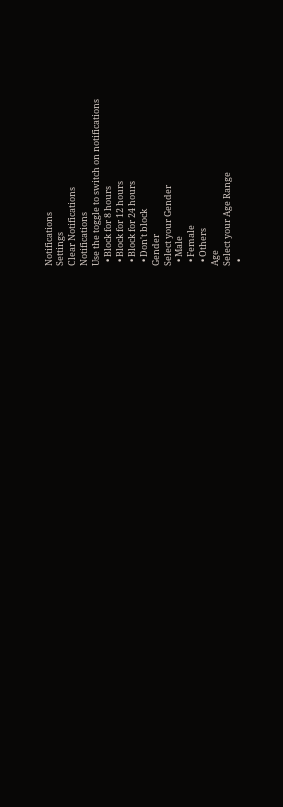Notifications
Settings
Clear Notifications
Notifications
Use the toggle to switch on notifications
  • Block for 8 hours
  • Block for 12 hours
  • Block for 24 hours
  • Don't block
Gender
Select your Gender
  • Male
  • Female
  • Others
Age
Select your Age Range
  •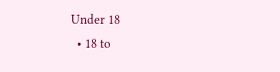Under 18
  • 18 to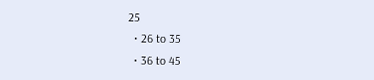25
  • 26 to 35
  • 36 to 45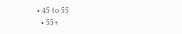• 45 to 55
  • 55+